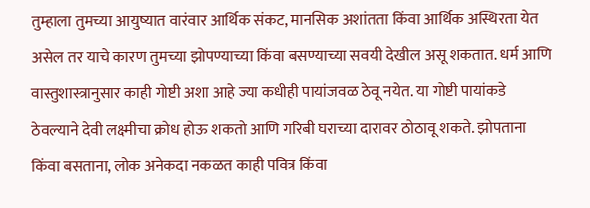तुम्हाला तुमच्या आयुष्यात वारंवार आर्थिक संकट, मानसिक अशांतता किंवा आर्थिक अस्थिरता येत असेल तर याचे कारण तुमच्या झोपण्याच्या किंवा बसण्याच्या सवयी देखील असू शकतात. धर्म आणि वास्तुशास्त्रानुसार काही गोष्टी अशा आहे ज्या कधीही पायांजवळ ठेवू नयेत. या गोष्टी पायांकडे ठेवल्याने देवी लक्ष्मीचा क्रोध होऊ शकतो आणि गरिबी घराच्या दारावर ठोठावू शकते. झोपताना किंवा बसताना, लोक अनेकदा नकळत काही पवित्र किंवा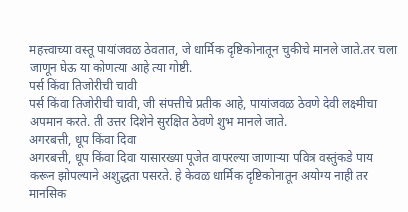महत्त्वाच्या वस्तू पायांजवळ ठेवतात, जे धार्मिक दृष्टिकोनातून चुकीचे मानले जाते.तर चला जाणून घेऊ या कोणत्या आहे त्या गोष्टी.
पर्स किंवा तिजोरीची चावी
पर्स किंवा तिजोरीची चावी, जी संपत्तीचे प्रतीक आहे, पायांजवळ ठेवणे देवी लक्ष्मीचा अपमान करते. ती उत्तर दिशेने सुरक्षित ठेवणे शुभ मानले जाते.
अगरबत्ती, धूप किंवा दिवा
अगरबत्ती, धूप किंवा दिवा यासारख्या पूजेत वापरल्या जाणाऱ्या पवित्र वस्तुंकडे पाय करून झोपल्याने अशुद्धता पसरते. हे केवळ धार्मिक दृष्टिकोनातून अयोग्य नाही तर मानसिक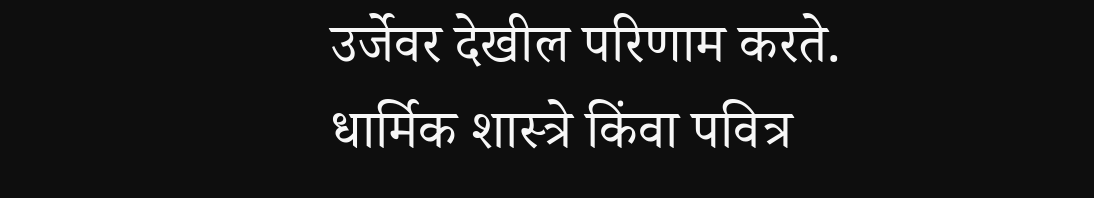उर्जेवर देखील परिणाम करते.
धार्मिक शास्त्रे किंवा पवित्र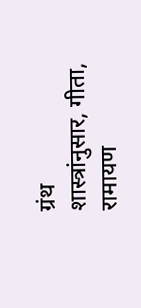ग्रंथ
शास्त्रांनुसार, गीता, रामायण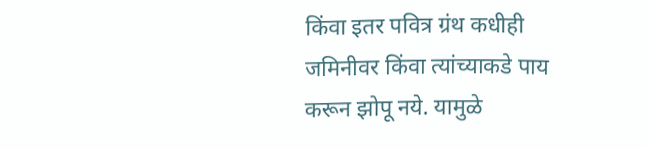किंवा इतर पवित्र ग्रंथ कधीही जमिनीवर किंवा त्यांच्याकडे पाय करून झोपू नये. यामुळे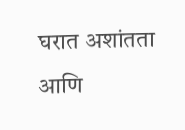घरात अशांतता आणि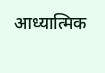आध्यात्मिक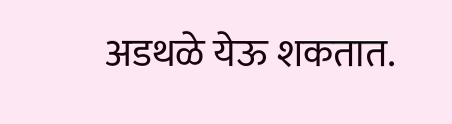अडथळे येऊ शकतात.